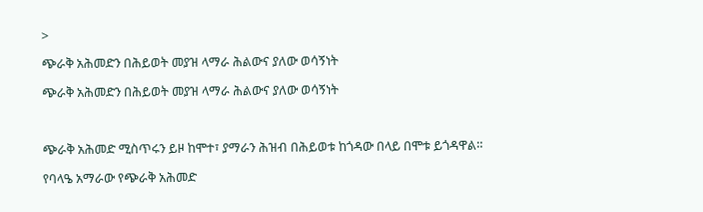>

ጭራቅ አሕመድን በሕይወት መያዝ ላማራ ሕልውና ያለው ወሳኝነት

ጭራቅ አሕመድን በሕይወት መያዝ ላማራ ሕልውና ያለው ወሳኝነት



ጭራቅ አሕመድ ሚስጥሩን ይዞ ከሞተ፣ ያማራን ሕዝብ በሕይወቱ ከጎዳው በላይ በሞቱ ይጎዳዋል።

የባላዔ አማራው የጭራቅ አሕመድ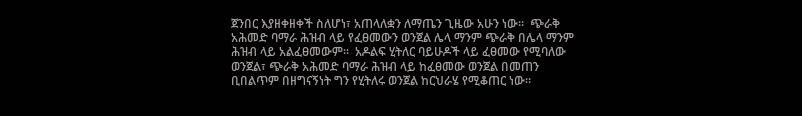ጀንበር እያዘቀዘቀች ስለሆነ፣ አጠላለቋን ለማጤን ጊዜው አሁን ነው።  ጭራቅ አሕመድ ባማራ ሕዝብ ላይ የፈፀመውን ወንጀል ሌላ ማንም ጭራቅ በሌላ ማንም ሕዝብ ላይ አልፈፀመውም።  አዶልፍ ሂትለር ባይሁዶች ላይ ፈፀመው የሚባለው ወንጀል፣ ጭራቅ አሕመድ ባማራ ሕዝብ ላይ ከፈፀመው ወንጀል በመጠን ቢበልጥም በዘግናኝነት ግን የሂትለሩ ወንጀል ከርህራሄ የሚቆጠር ነው።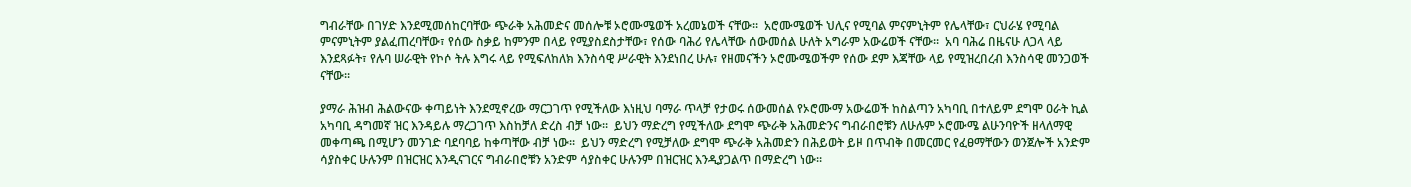ግብራቸው በገሃድ እንደሚመሰከርባቸው ጭራቅ አሕመድና መሰሎቹ ኦሮሙሜወች አረመኔወች ናቸው።  አሮሙሜወች ህሊና የሚባል ምናምኒትም የሌላቸው፣ ርህራሄ የሚባል ምናምኒትም ያልፈጠረባቸው፣ የሰው ስቃይ ከምንም በላይ የሚያስደስታቸው፣ የሰው ባሕሪ የሌላቸው ሰውመሰል ሁለት አግራም አውሬወች ናቸው።  አባ ባሕሬ በዜናሁ ለጋላ ላይ እንደጻፉት፣ የሉባ ሠራዊት የኮሶ ትሉ እግሩ ላይ የሚፍለከለክ እንስሳዊ ሥራዊት እንደነበረ ሁሉ፣ የዘመናችን ኦሮሙሜወችም የሰው ደም እጃቸው ላይ የሚዝረበረብ እንስሳዊ መንጋወች ናቸው።

ያማራ ሕዝብ ሕልውናው ቀጣይነት እንደሚኖረው ማርጋገጥ የሚችለው እነዚህ ባማራ ጥላቻ የታወሩ ሰውመሰል የኦሮሙማ አውሬወች ከስልጣን አካባቢ በተለይም ደግሞ ዐራት ኪል አካባቢ ዳግመኛ ዝር እንዳይሉ ማረጋገጥ እስከቻለ ድረስ ብቻ ነው።  ይህን ማድረግ የሚችለው ደግሞ ጭራቅ አሕመድንና ግብራበሮቹን ለሁሉም ኦሮሙሜ ልሁንባዮች ዘላለማዊ መቀጣጫ በሚሆን መንገድ ባደባባይ ከቀጣቸው ብቻ ነው።  ይህን ማድረግ የሚቻለው ደግሞ ጭራቅ አሕመድን በሕይወት ይዞ በጥብቅ በመርመር የፈፀማቸውን ወንጀሎች አንድም ሳያስቀር ሁሉንም በዝርዝር እንዲናገርና ግብራበሮቹን አንድም ሳያስቀር ሁሉንም በዝርዝር እንዲያጋልጥ በማድረግ ነው።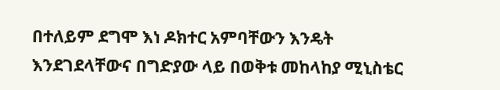በተለይም ደግሞ እነ ዶክተር አምባቸውን እንዴት እንደገደላቸውና በግድያው ላይ በወቅቱ መከላከያ ሚኒስቴር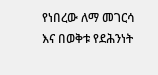የነበረው ለማ መገርሳ እና በወቅቱ የደሕንነት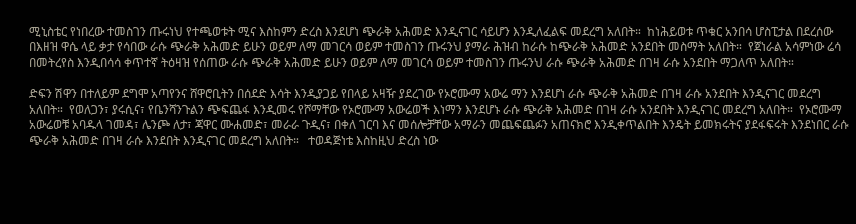ሚኒስቴር የነበረው ተመስገን ጡሩነህ የተጫወቱት ሚና እስከምን ድረስ እንደሆነ ጭራቅ አሕመድ እንዲናገር ሳይሆን እንዲለፈልፍ መደረግ አለበት።  ከነሕይወቱ ጥቁር አንበሳ ሆስፒታል በደረሰው በእዘዝ ዋሴ ላይ ቃታ የሳበው ራሱ ጭራቅ አሕመድ ይሁን ወይም ለማ መገርሳ ወይም ተመስገን ጡሩንህ ያማራ ሕዝብ ከራሱ ከጭራቅ አሕመድ አንደበት መስማት አለበት።  የጀነራል አሳምነው ሬሳ በመትረየስ እንዲበሳሳ ቀጥተኛ ትዕዛዝ የሰጠው ራሱ ጭራቅ አሕመድ ይሁን ወይም ለማ መገርሳ ወይም ተመስገን ጡሩንህ ራሱ ጭራቅ አሕመድ በገዛ ራሱ አንደበት ማጋለጥ አለበት።

ድፍን ሽዋን በተለይም ደግሞ አጣየንና ሸዋሮቢትን በሰደድ እሳት እንዲያጋይ የበላይ አዛዥ ያደረገው የኦሮሙማ አውሬ ማን እንደሆነ ራሱ ጭራቅ አሕመድ በገዛ ራሱ አንደበት እንዲናገር መደረግ አለበት።  የወለጋን፣ ያሩሲና፣ የቤንሻንጉልን ጭፍጨፋ እንዲመሩ የሾማቸው የኦሮሙማ አውሬወች እነማን እንደሆኑ ራሱ ጭራቅ አሕመድ በገዛ ራሱ አንደበት እንዲናገር መደረግ አለበት።  የኦሮሙማ አውሬወቹ አባዱላ ገመዳ፣ ሌንጮ ለታ፣ ጃዋር ሙሐመድ፣ መራራ ጉዲና፣ በቀለ ገርባ እና መሰሎቻቸው አማራን መጨፍጨፉን አጠናክሮ እንዲቀጥልበት እንዴት ይመክሩትና ያደፋፍሩት እንደነበር ራሱ ጭራቅ አሕመድ በገዛ ራሱ እንደበት እንዲናገር መደረግ አለበት።   ተወዳጅነቴ እስከዚህ ድረስ ነው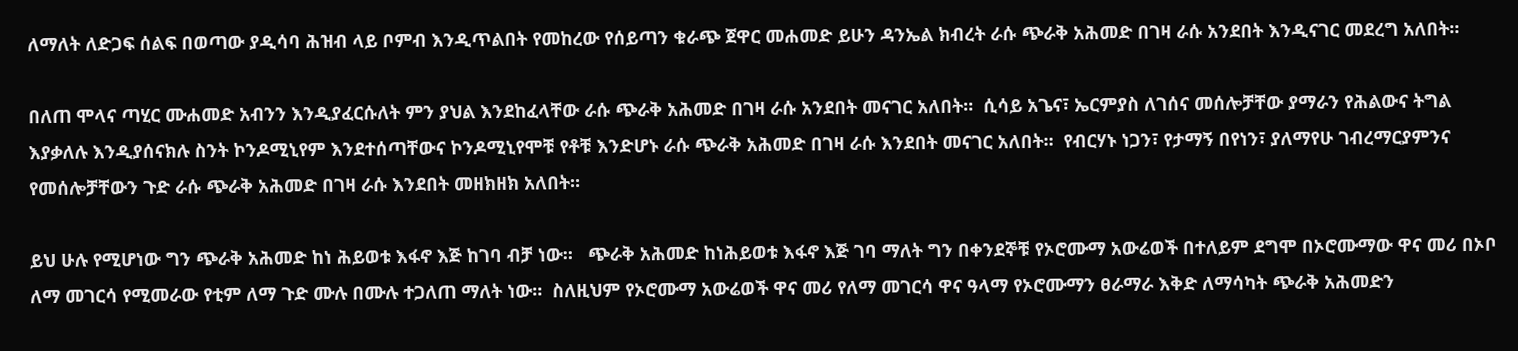ለማለት ለድጋፍ ሰልፍ በወጣው ያዲሳባ ሕዝብ ላይ ቦምብ እንዲጥልበት የመከረው የሰይጣን ቁራጭ ጀዋር መሐመድ ይሁን ዳንኤል ክብረት ራሱ ጭራቅ አሕመድ በገዛ ራሱ አንደበት እንዲናገር መደረግ አለበት።

በለጠ ሞላና ጣሂር ሙሐመድ አብንን እንዲያፈርሱለት ምን ያህል እንደከፈላቸው ራሱ ጭራቅ አሕመድ በገዛ ራሱ አንደበት መናገር አለበት።  ሲሳይ አጌና፣ ኤርምያስ ለገሰና መሰሎቻቸው ያማራን የሕልውና ትግል እያቃለሉ እንዲያሰናክሉ ስንት ኮንዶሚኒየም እንደተሰጣቸውና ኮንዶሚኒየሞቹ የቶቹ እንድሆኑ ራሱ ጭራቅ አሕመድ በገዛ ራሱ እንደበት መናገር አለበት።  የብርሃኑ ነጋን፣ የታማኝ በየነን፣ ያለማየሁ ገብረማርያምንና የመሰሎቻቸውን ጉድ ራሱ ጭራቅ አሕመድ በገዛ ራሱ እንደበት መዘክዘክ አለበት።

ይህ ሁሉ የሚሆነው ግን ጭራቅ አሕመድ ከነ ሕይወቱ እፋኖ እጅ ከገባ ብቻ ነው።   ጭራቅ አሕመድ ከነሕይወቱ እፋኖ እጅ ገባ ማለት ግን በቀንደኞቹ የኦሮሙማ አውሬወች በተለይም ደግሞ በኦሮሙማው ዋና መሪ በኦቦ ለማ መገርሳ የሚመራው የቲም ለማ ጉድ ሙሉ በሙሉ ተጋለጠ ማለት ነው።  ስለዚህም የኦሮሙማ አውሬወች ዋና መሪ የለማ መገርሳ ዋና ዓላማ የኦሮሙማን ፀራማራ እቅድ ለማሳካት ጭራቅ አሕመድን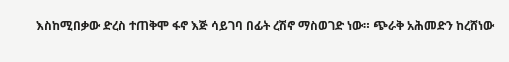እስከሚበቃው ድረስ ተጠቅሞ ፋኖ እጅ ሳይገባ በፊት ረሽኖ ማስወገድ ነው። ጭራቅ አሕመድን ከረሸነው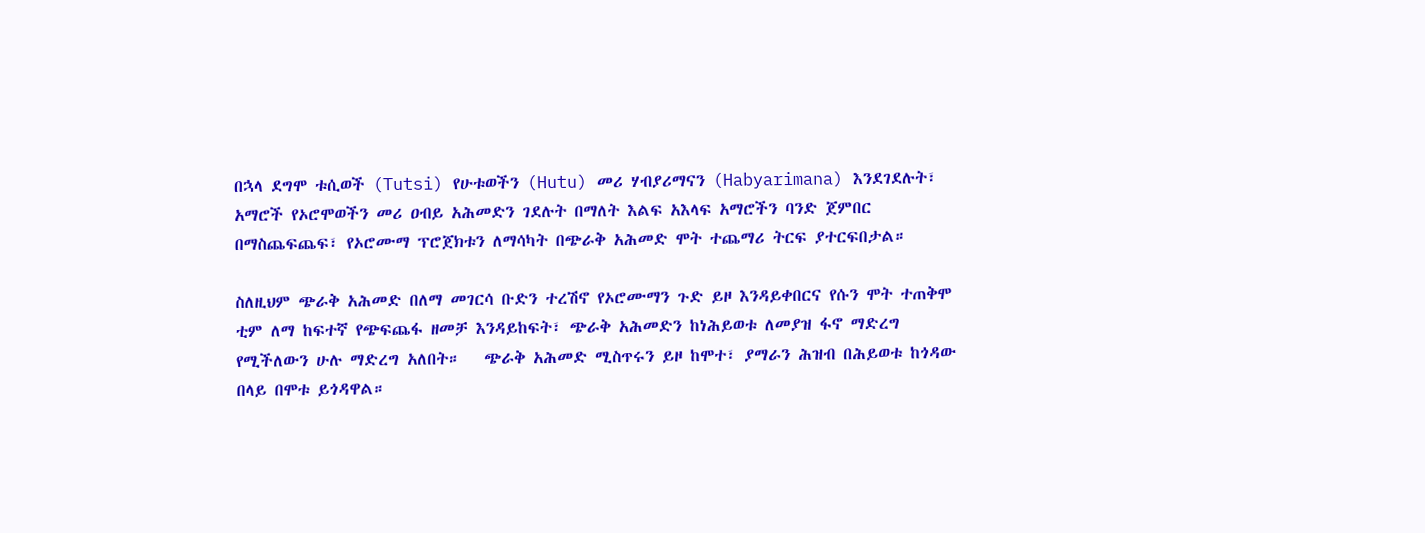በኋላ ደግሞ ቱሲወች (Tutsi) የሁቱወችን (Hutu) መሪ ሃብያሪማናን (Habyarimana) እንደገደሉት፣ አማሮች የኦሮሞወችን መሪ ዐብይ አሕመድን ገደሉት በማለት እልፍ አእላፍ አማሮችን ባንድ ጀምበር በማስጨፍጨፍ፣ የኦሮሙማ ፕሮጀክቱን ለማሳካት በጭራቅ አሕመድ ሞት ተጨማሪ ትርፍ ያተርፍበታል።

ስለዚህም ጭራቅ አሕመድ በለማ መገርሳ ቡድን ተረሽኖ የኦሮሙማን ጉድ ይዞ እንዳይቀበርና የሱን ሞት ተጠቅሞ ቲም ለማ ከፍተኛ የጭፍጨፋ ዘመቻ እንዳይከፍት፣ ጭራቅ አሕመድን ከነሕይወቱ ለመያዝ ፋኖ ማድረግ የሚችለውን ሁሉ ማድረግ አለበት።   ጭራቅ አሕመድ ሚስጥሩን ይዞ ከሞተ፣ ያማራን ሕዝብ በሕይወቱ ከጎዳው በላይ በሞቱ ይጎዳዋል።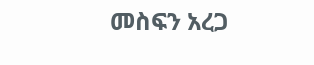መስፍን አረጋ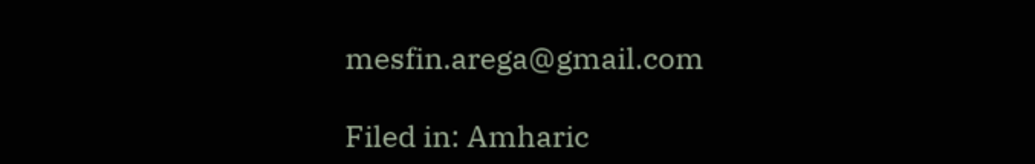mesfin.arega@gmail.com

Filed in: Amharic